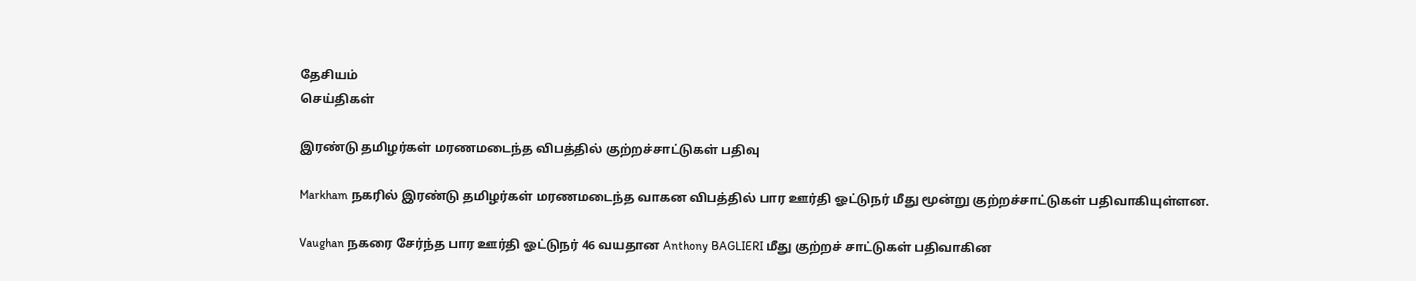தேசியம்
செய்திகள்

இரண்டு தமிழர்கள் மரணமடைந்த விபத்தில் குற்றச்சாட்டுகள் பதிவு

Markham நகரில் இரண்டு தமிழர்கள் மரணமடைந்த வாகன விபத்தில் பார ஊர்தி ஓட்டுநர் மீது மூன்று குற்றச்சாட்டுகள் பதிவாகியுள்ளன.

Vaughan நகரை சேர்ந்த பார ஊர்தி ஓட்டுநர் 46 வயதான Anthony BAGLIERI மீது குற்றச் சாட்டுகள் பதிவாகின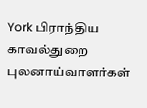York பிராந்திய காவல்துறை புலனாய்வாளர்கள்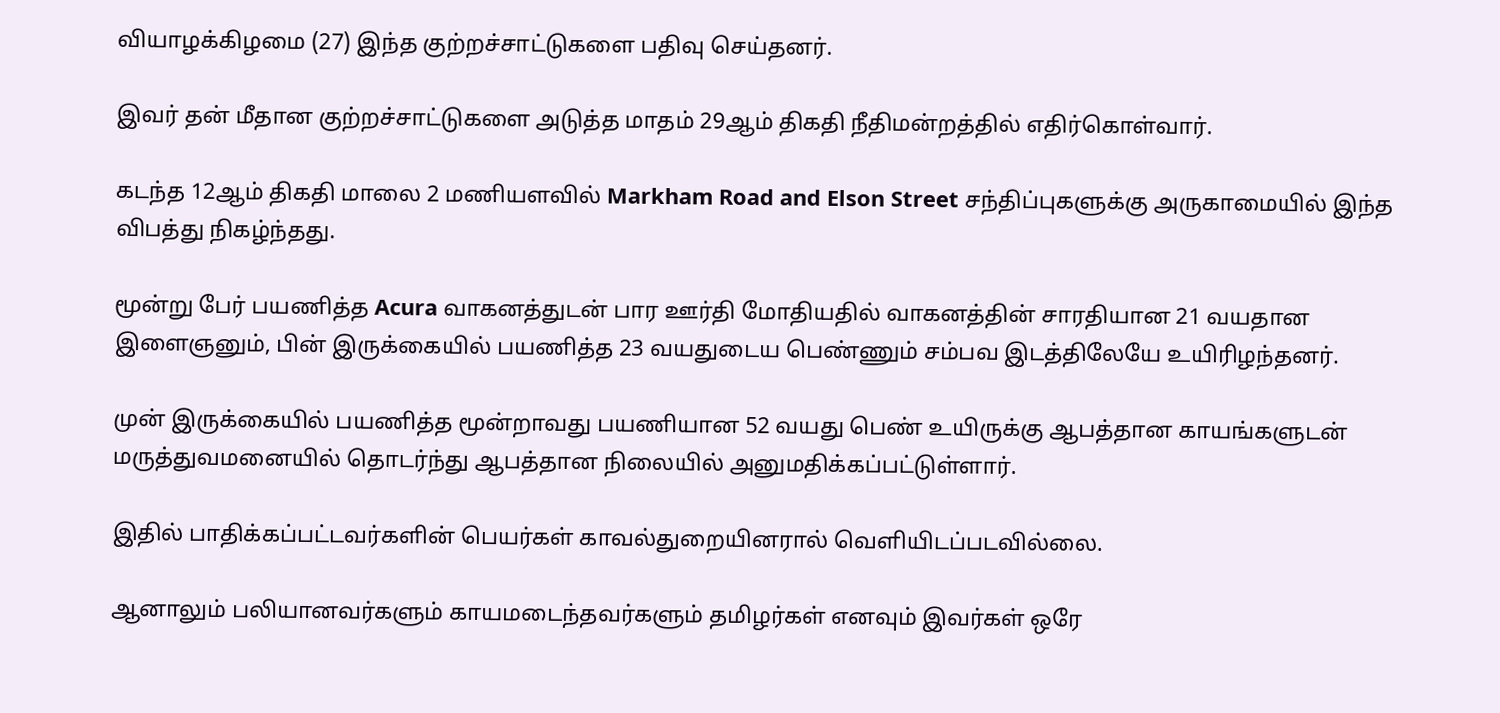வியாழக்கிழமை (27) இந்த குற்றச்சாட்டுகளை பதிவு செய்தனர்.

இவர் தன் மீதான குற்றச்சாட்டுகளை அடுத்த மாதம் 29ஆம் திகதி நீதிமன்றத்தில் எதிர்கொள்வார்.

கடந்த 12ஆம் திகதி மாலை 2 மணியளவில் Markham Road and Elson Street சந்திப்புகளுக்கு அருகாமையில் இந்த விபத்து நிகழ்ந்தது.

மூன்று பேர் பயணித்த Acura வாகனத்துடன் பார ஊர்தி மோதியதில் வாகனத்தின் சாரதியான 21 வயதான இளைஞனும், பின் இருக்கையில் பயணித்த 23 வயதுடைய பெண்ணும் சம்பவ இடத்திலேயே உயிரிழந்தனர்.

முன் இருக்கையில் பயணித்த மூன்றாவது பயணியான 52 வயது பெண் உயிருக்கு ஆபத்தான காயங்களுடன் மருத்துவமனையில் தொடர்ந்து ஆபத்தான நிலையில் அனுமதிக்கப்பட்டுள்ளார்.

இதில் பாதிக்கப்பட்டவர்களின் பெயர்கள் காவல்துறையினரால் வெளியிடப்படவில்லை.

ஆனாலும் பலியானவர்களும் காயமடைந்தவர்களும் தமிழர்கள் எனவும் இவர்கள் ஒரே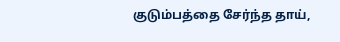குடும்பத்தை சேர்ந்த தாய்,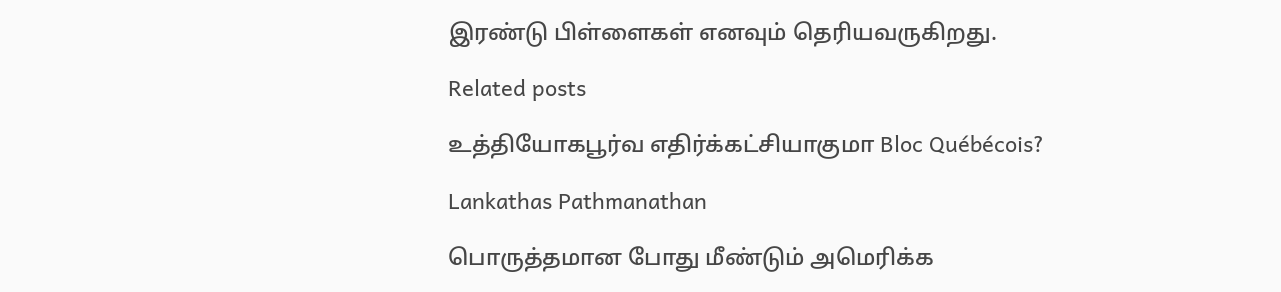இரண்டு பிள்ளைகள் எனவும் தெரியவருகிறது.

Related posts

உத்தியோகபூர்வ எதிர்க்கட்சியாகுமா Bloc Québécois?

Lankathas Pathmanathan

பொருத்தமான போது மீண்டும் அமெரிக்க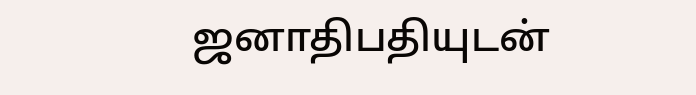ஜனாதிபதியுடன்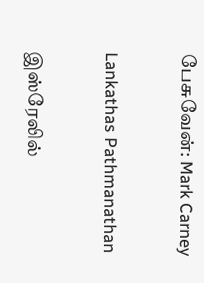பேசுவேன்: Mark Carney

Lankathas Pathmanathan

இஸ்ரேலில்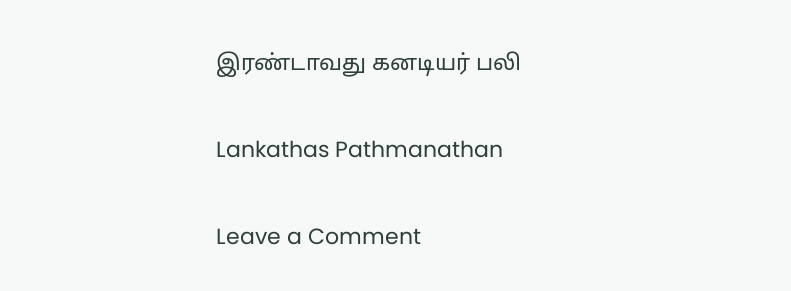இரண்டாவது கனடியர் பலி

Lankathas Pathmanathan

Leave a Comment